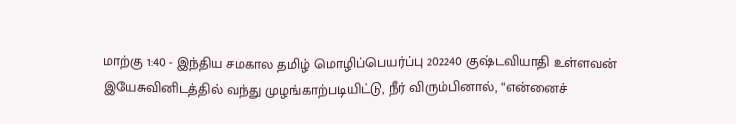மாற்கு 1:40 - இந்திய சமகால தமிழ் மொழிப்பெயர்ப்பு 202240 குஷ்டவியாதி உள்ளவன் இயேசுவினிடத்தில் வந்து முழங்காற்படியிட்டு, நீர் விரும்பினால், “என்னைச்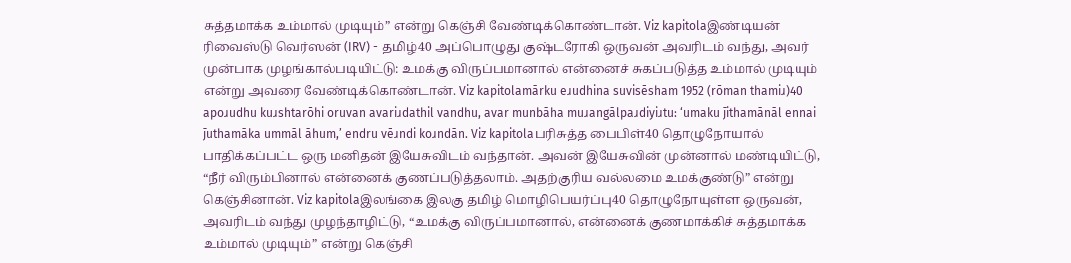சுத்தமாக்க உம்மால் முடியும்” என்று கெஞ்சி வேண்டிக்கொண்டான். Viz kapitolaஇண்டியன் ரிவைஸ்டு வெர்ஸன் (IRV) - தமிழ்40 அப்பொழுது குஷ்டரோகி ஒருவன் அவரிடம் வந்து, அவர் முன்பாக முழங்கால்படியிட்டு: உமக்கு விருப்பமானால் என்னைச் சுகப்படுத்த உம்மால் முடியும் என்று அவரை வேண்டிக்கொண்டான். Viz kapitolamārku eɹudhina suvisēsham 1952 (rōman thamiɹ)40 apoɹudhu kuɹshtarōhi oruvan avariɹdathil vandhu, avar munbāha muɹangālpaɹdiyiɹtu: ‘umaku j̄ithamānāl ennai j̄uthamāka ummāl āhum,’ endru vēɹndi koɹndān. Viz kapitolaபரிசுத்த பைபிள்40 தொழுநோயால் பாதிக்கப்பட்ட ஒரு மனிதன் இயேசுவிடம் வந்தான். அவன் இயேசுவின் முன்னால் மண்டியிட்டு, “நீர் விரும்பினால் என்னைக் குணப்படுத்தலாம். அதற்குரிய வல்லமை உமக்குண்டு” என்று கெஞ்சினான். Viz kapitolaஇலங்கை இலகு தமிழ் மொழிபெயர்ப்பு40 தொழுநோயுள்ள ஒருவன், அவரிடம் வந்து முழந்தாழிட்டு, “உமக்கு விருப்பமானால், என்னைக் குணமாக்கிச் சுத்தமாக்க உம்மால் முடியும்” என்று கெஞ்சி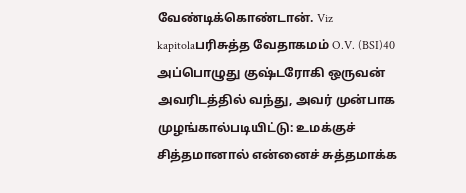வேண்டிக்கொண்டான். Viz kapitolaபரிசுத்த வேதாகமம் O.V. (BSI)40 அப்பொழுது குஷ்டரோகி ஒருவன் அவரிடத்தில் வந்து, அவர் முன்பாக முழங்கால்படியிட்டு: உமக்குச் சித்தமானால் என்னைச் சுத்தமாக்க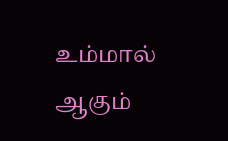உம்மால் ஆகும்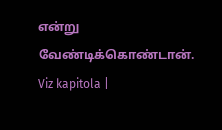என்று வேண்டிக்கொண்டான். Viz kapitola |